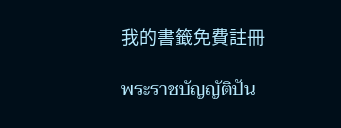我的書籤免費註冊

พระราชบัญญัติปัน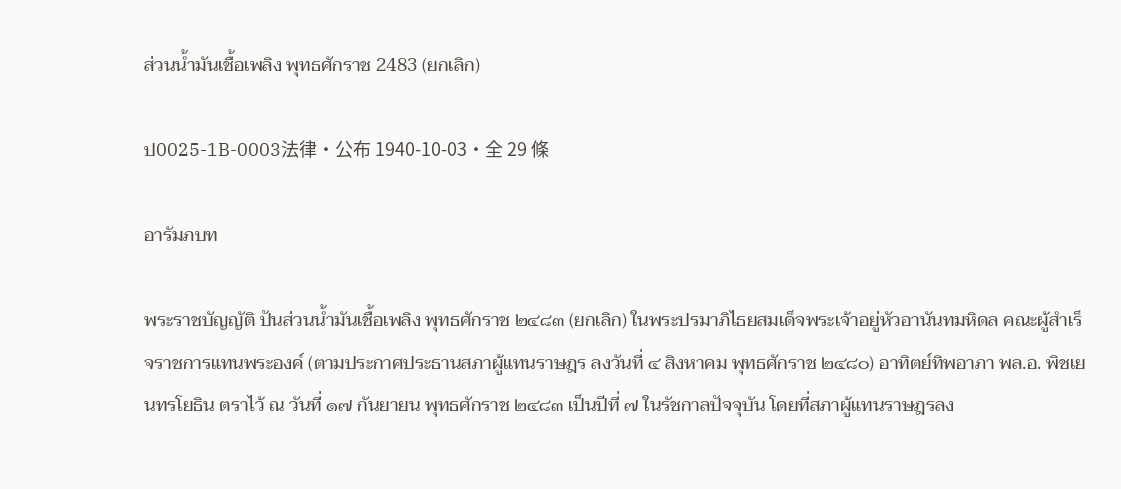ส่วนน้ำมันเชื้อเพลิง พุทธศักราช 2483 (ยกเลิก)

ป0025-1B-0003法律・公布 1940-10-03・全 29 條

อารัมภบท

พระราชบัญญัติ ปันส่วนน้ำมันเชื้อเพลิง พุทธศักราช ๒๔๘๓ (ยกเลิก) ในพระปรมาภิไธยสมเด็จพระเจ้าอยู่หัวอานันทมหิดล คณะผู้สำเร็จราชการแทนพระองค์ (ตามประกาศประธานสภาผู้แทนราษฎร ลงวันที่ ๔ สิงหาคม พุทธศักราช ๒๔๘๐) อาทิตย์ทิพอาภา พล.อ. พิชเยนทรโยธิน ตราไว้ ณ วันที่ ๑๗ กันยายน พุทธศักราช ๒๔๘๓ เป็นปีที่ ๗ ในรัชกาลปัจจุบัน โดยที่สภาผู้แทนราษฎรลง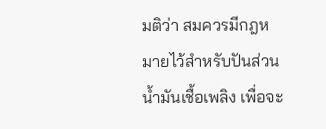มติว่า สมควรมีกฎหมายไว้สำหรับปันส่วนน้ำมันเชื้อเพลิง เพื่อจะ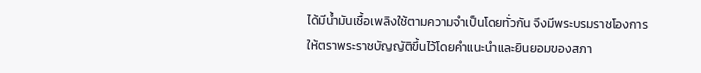ได้มีน้ำมันเชื้อเพลิงใช้ตามความจำเป็นโดยทั่วกัน จึงมีพระบรมราชโองการให้ตราพระราชบัญญัติขึ้นไว้โดยคำแนะนำและยินยอมของสภา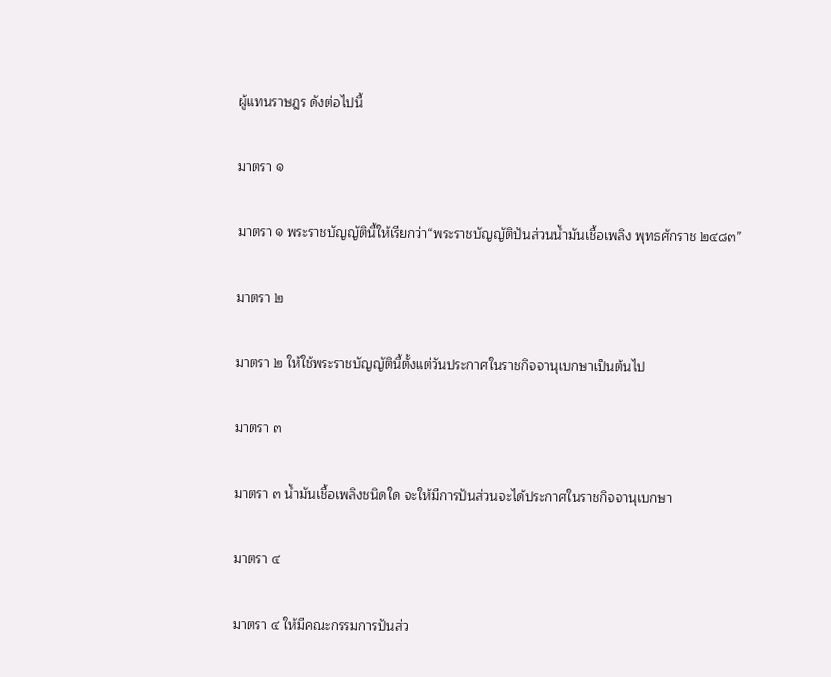ผู้แทนราษฎร ดังต่อไปนี้

มาตรา ๑

มาตรา ๑ พระราชบัญญัตินี้ให้เรียกว่า“พระราชบัญญัติปันส่วนน้ำมันเชื้อเพลิง พุทธศักราช ๒๔๘๓”

มาตรา ๒

มาตรา ๒ ให้ใช้พระราชบัญญัตินี้ตั้งแต่วันประกาศในราชกิจจานุเบกษาเป็นต้นไป

มาตรา ๓

มาตรา ๓ น้ำมันเชื้อเพลิงชนิดใด จะให้มีการปันส่วนจะได้ประกาศในราชกิจจานุเบกษา

มาตรา ๔

มาตรา ๔ ให้มีคณะกรรมการปันส่ว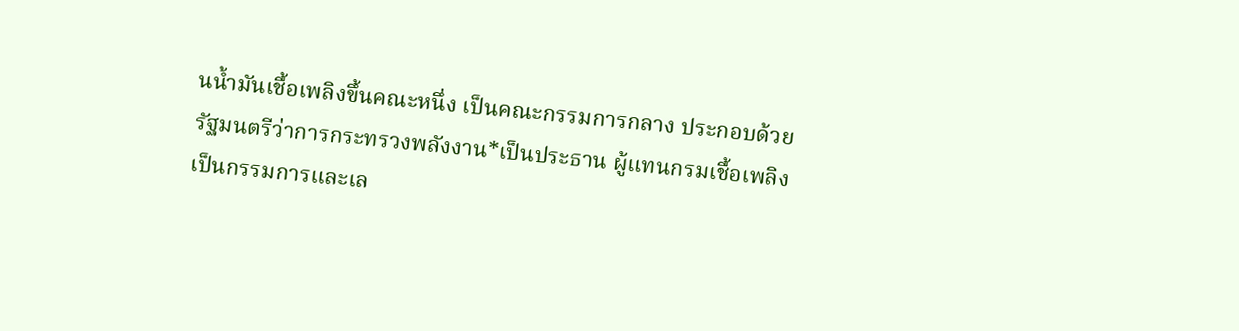นน้ำมันเชื้อเพลิงขึ้นคณะหนึ่ง เป็นคณะกรรมการกลาง ประกอบด้วยรัฐมนตรีว่าการกระทรวงพลังงาน*เป็นประธาน ผู้แทนกรมเชื้อเพลิงเป็นกรรมการและเล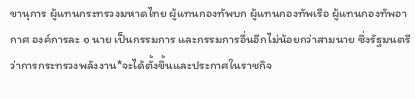ขานุการ ผู้แทนกระทรวงมหาดไทย ผู้แทนกองทัพบก ผู้แทนกองทัพเรือ ผู้แทนกองทัพอากาศ องค์การละ ๑ นาย เป็นกรรมการ และกรรมการอื่นอีกไม่น้อยกว่าสามนาย ซึ่งรัฐมนตรีว่าการกระทรวงพลังงาน*จะได้ตั้งขึ้นและประกาศในราชกิจ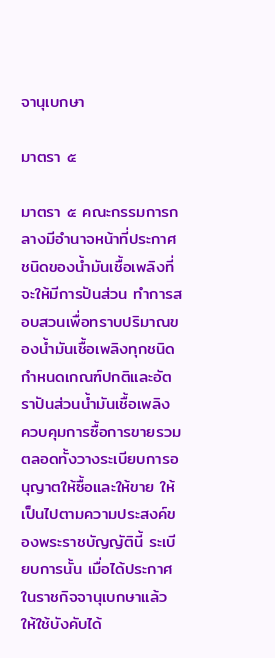จานุเบกษา

มาตรา ๕

มาตรา ๕ คณะกรรมการกลางมีอำนาจหน้าที่ประกาศชนิดของน้ำมันเชื้อเพลิงที่จะให้มีการปันส่วน ทำการสอบสวนเพื่อทราบปริมาณของน้ำมันเชื้อเพลิงทุกชนิด กำหนดเกณฑ์ปกติและอัตราปันส่วนน้ำมันเชื้อเพลิง ควบคุมการซื้อการขายรวมตลอดทั้งวางระเบียบการอนุญาตให้ซื้อและให้ขาย ให้เป็นไปตามความประสงค์ของพระราชบัญญัตินี้ ระเบียบการนั้น เมื่อได้ประกาศในราชกิจจานุเบกษาแล้ว ให้ใช้บังคับได้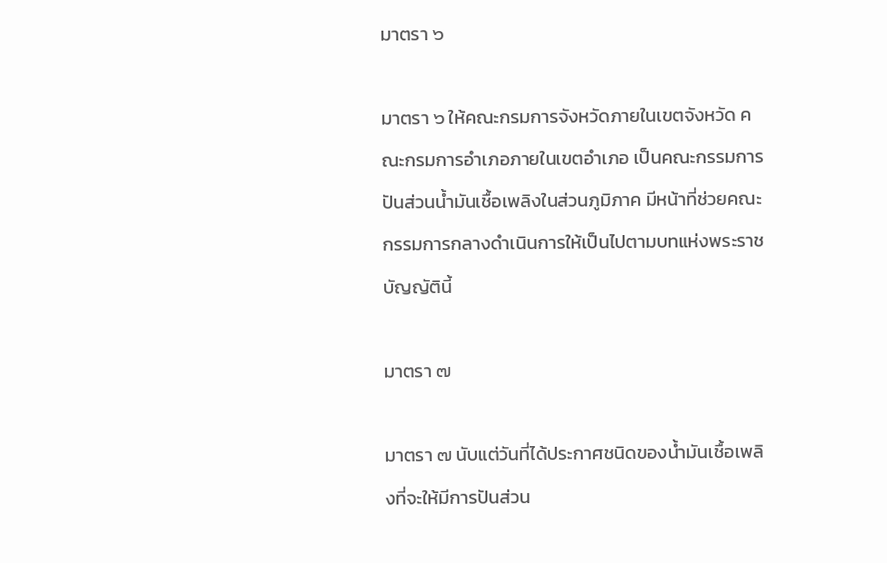มาตรา ๖

มาตรา ๖ ให้คณะกรมการจังหวัดภายในเขตจังหวัด คณะกรมการอำเภอภายในเขตอำเภอ เป็นคณะกรรมการปันส่วนน้ำมันเชื้อเพลิงในส่วนภูมิภาค มีหน้าที่ช่วยคณะกรรมการกลางดำเนินการให้เป็นไปตามบทแห่งพระราชบัญญัตินี้

มาตรา ๗

มาตรา ๗ นับแต่วันที่ได้ประกาศชนิดของน้ำมันเชื้อเพลิงที่จะให้มีการปันส่วน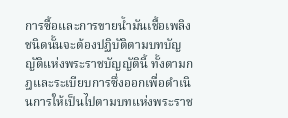การซื้อและการขายน้ำมันเชื้อเพลิงชนิดนั้นจะต้องปฏิบัติตามบทบัญญัติแห่งพระราชบัญญัตินี้ ทั้งตามกฎและระเบียบการซึ่งออกเพื่อดำเนินการให้เป็นไปตามบทแห่งพระราช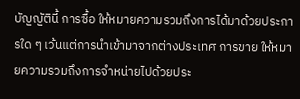บัญญัตินี้ การซื้อ ให้หมายความรวมถึงการได้มาด้วยประการใด ๆ เว้นแต่การนำเข้ามาจากต่างประเทศ การขาย ให้หมายความรวมถึงการจำหน่ายไปด้วยประ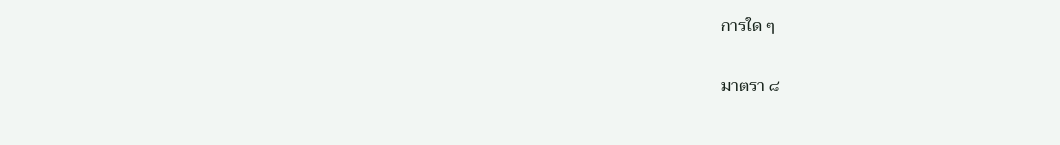การใด ๆ

มาตรา ๘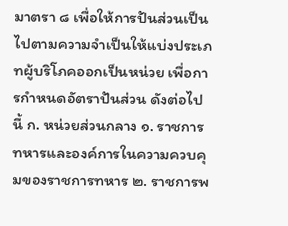มาตรา ๘ เพื่อให้การปันส่วนเป็นไปตามความจำเป็นให้แบ่งประเภทผู้บริโภคออกเป็นหน่วย เพื่อการกำหนดอัตราปันส่วน ดังต่อไปนี้ ก. หน่วยส่วนกลาง ๑. ราชการทหารและองค์การในความควบคุมของราชการทหาร ๒. ราชการพ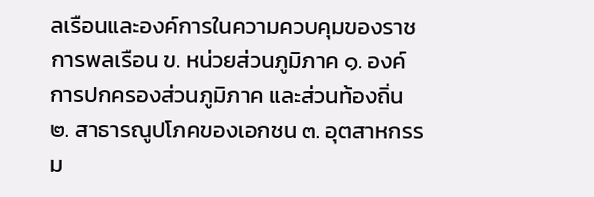ลเรือนและองค์การในความควบคุมของราชการพลเรือน ข. หน่วยส่วนภูมิภาค ๑. องค์การปกครองส่วนภูมิภาค และส่วนท้องถิ่น ๒. สาธารณูปโภคของเอกชน ๓. อุตสาหกรรม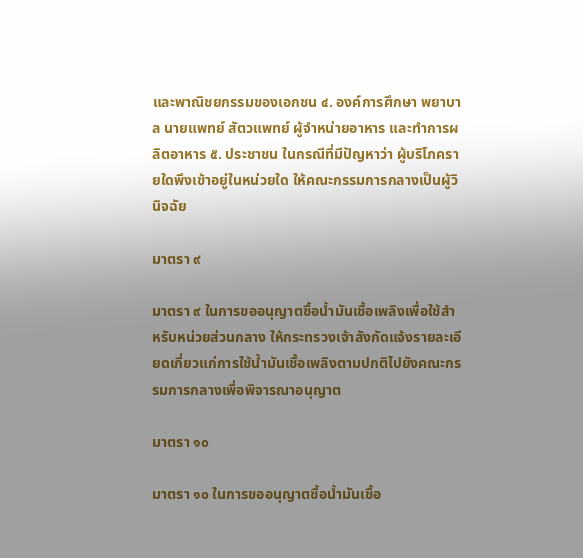และพาณิชยกรรมของเอกชน ๔. องค์การศึกษา พยาบาล นายแพทย์ สัตวแพทย์ ผู้จำหน่ายอาหาร และทำการผลิตอาหาร ๕. ประชาชน ในกรณีที่มีปัญหาว่า ผู้บริโภครายใดพึงเข้าอยู่ในหน่วยใด ให้คณะกรรมการกลางเป็นผู้วินิจฉัย

มาตรา ๙

มาตรา ๙ ในการขออนุญาตซื้อน้ำมันเชื้อเพลิงเพื่อใช้สำหรับหน่วยส่วนกลาง ให้กระทรวงเจ้าสังกัดแจ้งรายละเอียดเกี่ยวแก่การใช้น้ำมันเชื้อเพลิงตามปกติไปยังคณะกรรมการกลางเพื่อพิจารณาอนุญาต

มาตรา ๑๐

มาตรา ๑๐ ในการขออนุญาตซื้อน้ำมันเชื้อ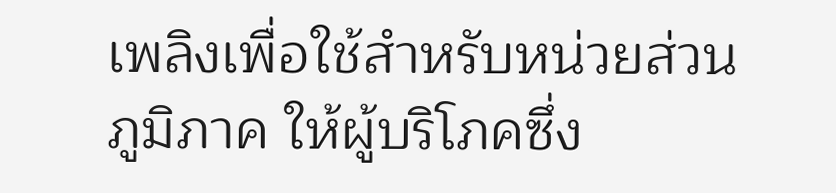เพลิงเพื่อใช้สำหรับหน่วยส่วนภูมิภาค ให้ผู้บริโภคซึ่ง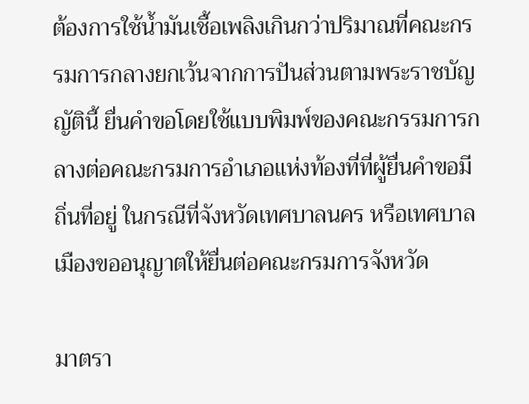ต้องการใช้น้ำมันเชื้อเพลิงเกินกว่าปริมาณที่คณะกรรมการกลางยกเว้นจากการปันส่วนตามพระราชบัญญัตินี้ ยื่นคำขอโดยใช้แบบพิมพ์ของคณะกรรมการกลางต่อคณะกรมการอำเภอแห่งท้องที่ที่ผู้ยื่นคำขอมีถิ่นที่อยู่ ในกรณีที่จังหวัดเทศบาลนคร หรือเทศบาลเมืองขออนุญาตให้ยื่นต่อคณะกรมการจังหวัด

มาตรา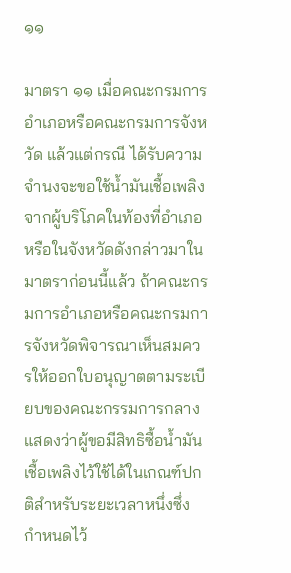๑๑

มาตรา ๑๑ เมื่อคณะกรมการอำเภอหรือคณะกรมการจังหวัด แล้วแต่กรณี ได้รับความจำนงจะขอใช้น้ำมันเชื้อเพลิงจากผู้บริโภคในท้องที่อำเภอ หรือในจังหวัดดังกล่าวมาในมาตราก่อนนี้แล้ว ถ้าคณะกรมการอำเภอหรือคณะกรมการจังหวัดพิจารณาเห็นสมควรให้ออกใบอนุญาตตามระเบียบของคณะกรรมการกลางแสดงว่าผู้ขอมีสิทธิซื้อน้ำมันเชื้อเพลิงไว้ใช้ได้ในเกณฑ์ปกติสำหรับระยะเวลาหนึ่งซึ่งกำหนดไว้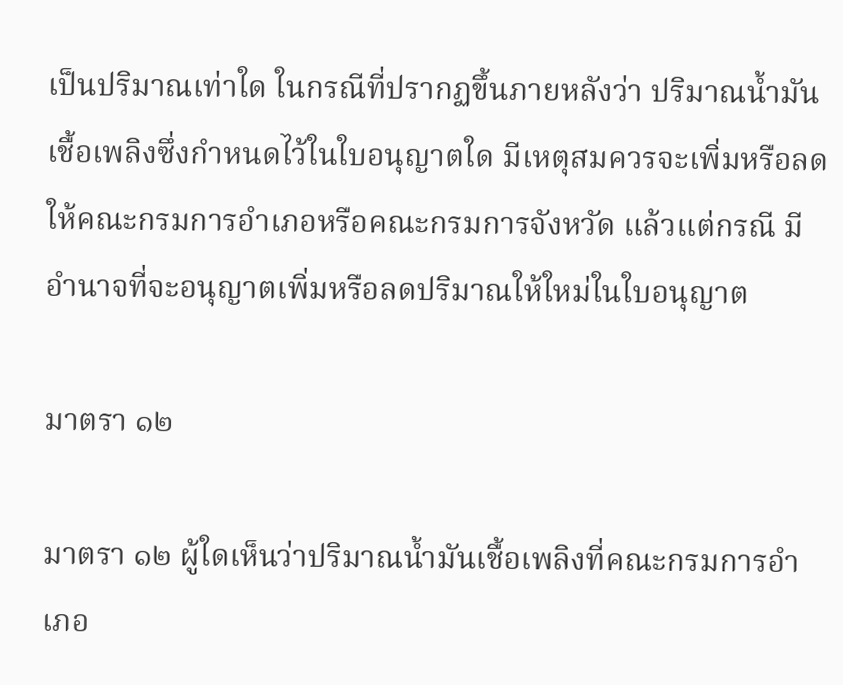เป็นปริมาณเท่าใด ในกรณีที่ปรากฏขึ้นภายหลังว่า ปริมาณน้ำมันเชื้อเพลิงซึ่งกำหนดไว้ในใบอนุญาตใด มีเหตุสมควรจะเพิ่มหรือลด ให้คณะกรมการอำเภอหรือคณะกรมการจังหวัด แล้วแต่กรณี มีอำนาจที่จะอนุญาตเพิ่มหรือลดปริมาณให้ใหม่ในใบอนุญาต

มาตรา ๑๒

มาตรา ๑๒ ผู้ใดเห็นว่าปริมาณน้ำมันเชื้อเพลิงที่คณะกรมการอำเภอ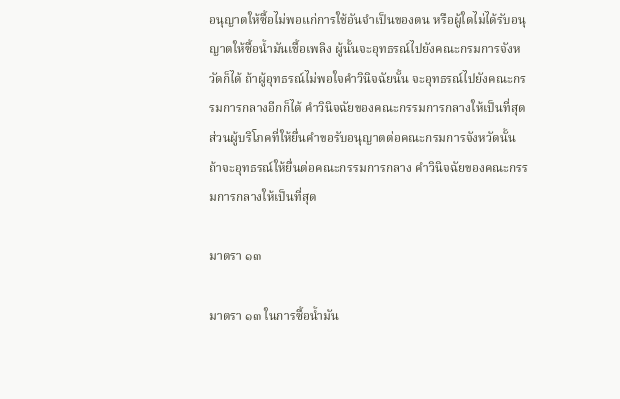อนุญาตให้ซื้อไม่พอแก่การใช้อันจำเป็นของตน หรือผู้ใดไม่ได้รับอนุญาตให้ซื้อน้ำมันเชื้อเพลิง ผู้นั้นจะอุทธรณ์ไปยังคณะกรมการจังหวัดก็ได้ ถ้าผู้อุทธรณ์ไม่พอใจคำวินิจฉัยนั้น จะอุทธรณ์ไปยังคณะกรรมการกลางอีกก็ได้ คำวินิจฉัยของคณะกรรมการกลางให้เป็นที่สุด ส่วนผู้บริโภคที่ให้ยื่นคำขอรับอนุญาตต่อคณะกรมการจังหวัดนั้น ถ้าจะอุทธรณ์ให้ยื่นต่อคณะกรรมการกลาง คำวินิจฉัยของคณะกรรมการกลางให้เป็นที่สุด

มาตรา ๑๓

มาตรา ๑๓ ในการซื้อน้ำมัน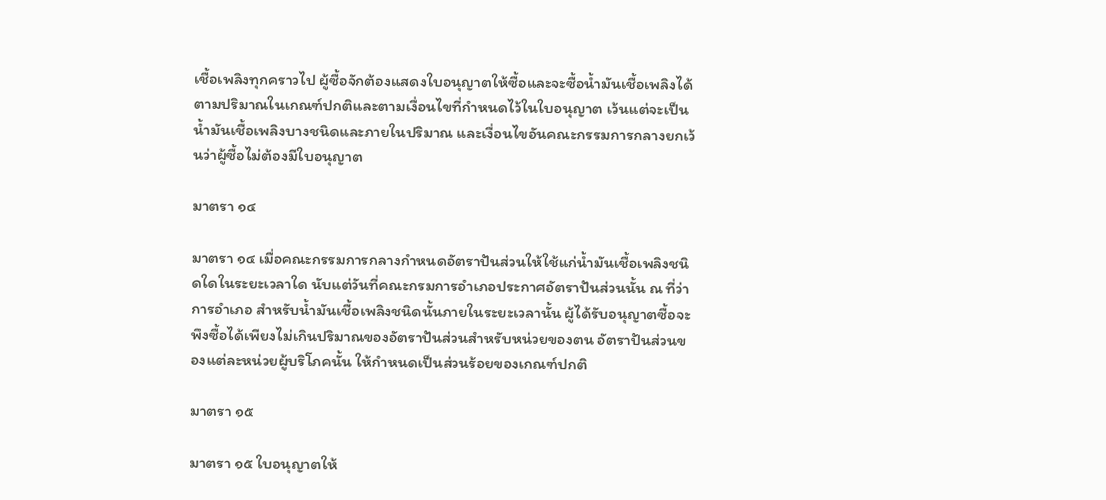เชื้อเพลิงทุกคราวไป ผู้ซื้อจักต้องแสดงใบอนุญาตให้ซื้อและจะซื้อน้ำมันเชื้อเพลิงได้ตามปริมาณในเกณฑ์ปกติและตามเงื่อนไขที่กำหนดไว้ในใบอนุญาต เว้นแต่จะเป็นน้ำมันเชื้อเพลิงบางชนิดและภายในปริมาณ และเงื่อนไขอันคณะกรรมการกลางยกเว้นว่าผู้ซื้อไม่ต้องมีใบอนุญาต

มาตรา ๑๔

มาตรา ๑๔ เมื่อคณะกรรมการกลางกำหนดอัตราปันส่วนให้ใช้แก่น้ำมันเชื้อเพลิงชนิดใดในระยะเวลาใด นับแต่วันที่คณะกรมการอำเภอประกาศอัตราปันส่วนนั้น ณ ที่ว่าการอำเภอ สำหรับน้ำมันเชื้อเพลิงชนิดนั้นภายในระยะเวลานั้น ผู้ได้รับอนุญาตซื้อจะพึงซื้อได้เพียงไม่เกินปริมาณของอัตราปันส่วนสำหรับหน่วยของตน อัตราปันส่วนของแต่ละหน่วยผู้บริโภคนั้น ให้กำหนดเป็นส่วนร้อยของเกณฑ์ปกติ

มาตรา ๑๕

มาตรา ๑๕ ใบอนุญาตให้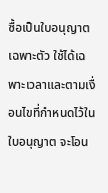ซื้อเป็นใบอนุญาตเฉพาะตัว ใช้ได้เฉพาะเวลาและตามเงื่อนไขที่กำหนดไว้ในใบอนุญาต จะโอน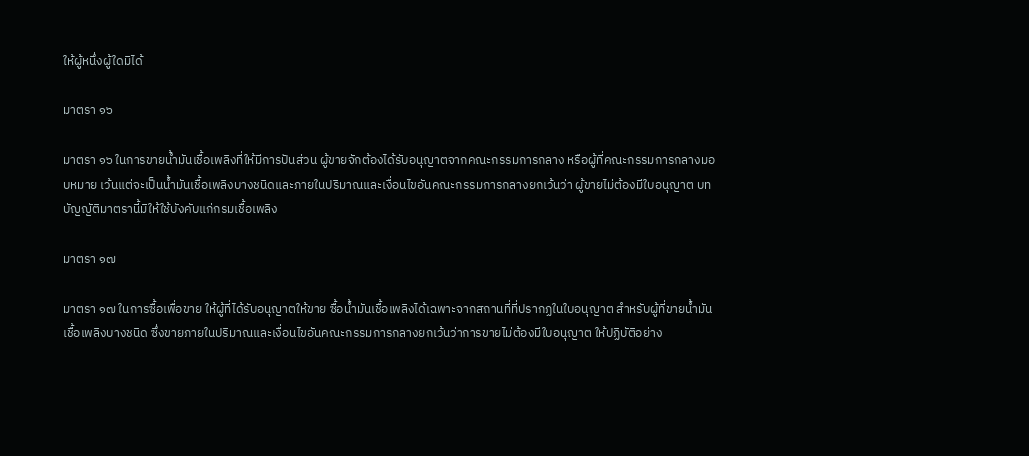ให้ผู้หนึ่งผู้ใดมิได้

มาตรา ๑๖

มาตรา ๑๖ ในการขายน้ำมันเชื้อเพลิงที่ให้มีการปันส่วน ผู้ขายจักต้องได้รับอนุญาตจากคณะกรรมการกลาง หรือผู้ที่คณะกรรมการกลางมอบหมาย เว้นแต่จะเป็นน้ำมันเชื้อเพลิงบางชนิดและภายในปริมาณและเงื่อนไขอันคณะกรรมการกลางยกเว้นว่า ผู้ขายไม่ต้องมีใบอนุญาต บทบัญญัติมาตรานี้มิให้ใช้บังคับแก่กรมเชื้อเพลิง

มาตรา ๑๗

มาตรา ๑๗ ในการซื้อเพื่อขาย ให้ผู้ที่ได้รับอนุญาตให้ขาย ซื้อน้ำมันเชื้อเพลิงได้เฉพาะจากสถานที่ที่ปรากฏในใบอนุญาต สำหรับผู้ที่ขายน้ำมันเชื้อเพลิงบางชนิด ซึ่งขายภายในปริมาณและเงื่อนไขอันคณะกรรมการกลางยกเว้นว่าการขายไม่ต้องมีใบอนุญาต ให้ปฏิบัติอย่าง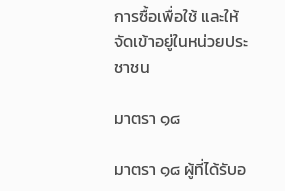การซื้อเพื่อใช้ และให้จัดเข้าอยู่ในหน่วยประชาชน

มาตรา ๑๘

มาตรา ๑๘ ผู้ที่ได้รับอ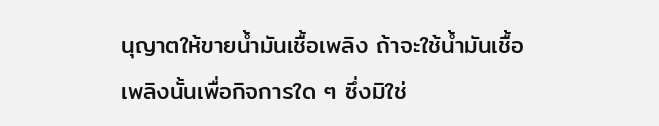นุญาตให้ขายน้ำมันเชื้อเพลิง ถ้าจะใช้น้ำมันเชื้อเพลิงนั้นเพื่อกิจการใด ๆ ซึ่งมิใช่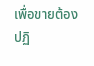เพื่อขายต้องปฏิ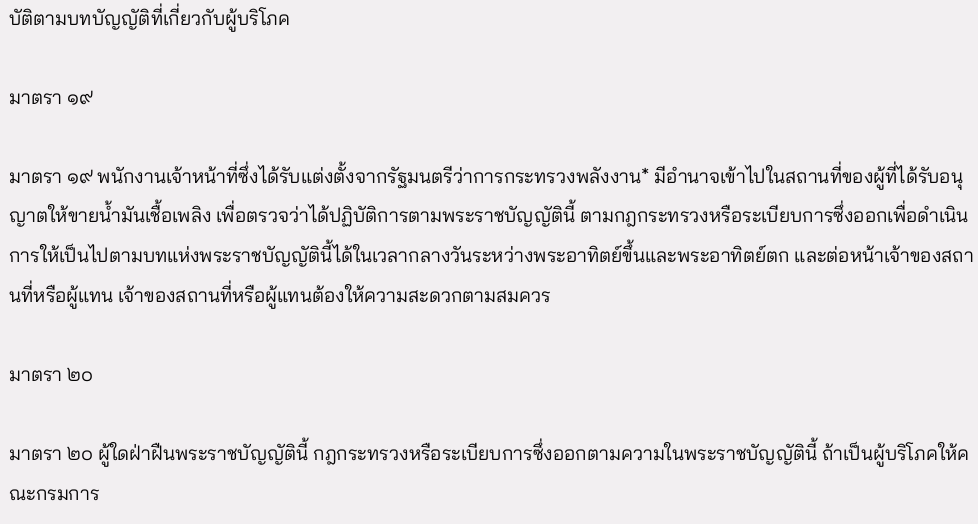บัติตามบทบัญญัติที่เกี่ยวกับผู้บริโภค

มาตรา ๑๙

มาตรา ๑๙ พนักงานเจ้าหน้าที่ซึ่งได้รับแต่งตั้งจากรัฐมนตรีว่าการกระทรวงพลังงาน* มีอำนาจเข้าไปในสถานที่ของผู้ที่ได้รับอนุญาตให้ขายน้ำมันเชื้อเพลิง เพื่อตรวจว่าได้ปฏิบัติการตามพระราชบัญญัตินี้ ตามกฎกระทรวงหรือระเบียบการซึ่งออกเพื่อดำเนินการให้เป็นไปตามบทแห่งพระราชบัญญัตินี้ได้ในเวลากลางวันระหว่างพระอาทิตย์ขึ้นและพระอาทิตย์ตก และต่อหน้าเจ้าของสถานที่หรือผู้แทน เจ้าของสถานที่หรือผู้แทนต้องให้ความสะดวกตามสมควร

มาตรา ๒๐

มาตรา ๒๐ ผู้ใดฝ่าฝืนพระราชบัญญัตินี้ กฎกระทรวงหรือระเบียบการซึ่งออกตามความในพระราชบัญญัตินี้ ถ้าเป็นผู้บริโภคให้คณะกรมการ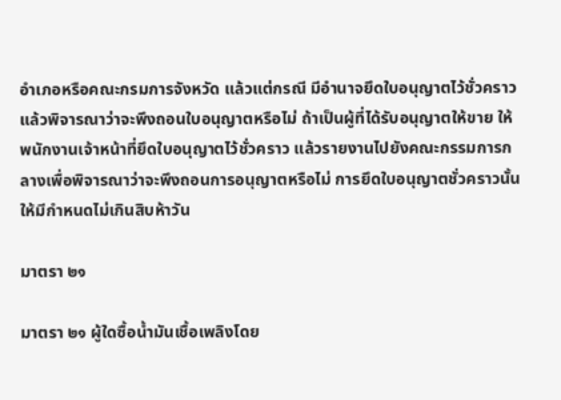อำเภอหรือคณะกรมการจังหวัด แล้วแต่กรณี มีอำนาจยึดใบอนุญาตไว้ชั่วคราวแล้วพิจารณาว่าจะพึงถอนใบอนุญาตหรือไม่ ถ้าเป็นผู้ที่ได้รับอนุญาตให้ขาย ให้พนักงานเจ้าหน้าที่ยึดใบอนุญาตไว้ชั่วคราว แล้วรายงานไปยังคณะกรรมการกลางเพื่อพิจารณาว่าจะพึงถอนการอนุญาตหรือไม่ การยึดใบอนุญาตชั่วคราวนั้น ให้มีกำหนดไม่เกินสิบห้าวัน

มาตรา ๒๑

มาตรา ๒๑ ผู้ใดซื้อน้ำมันเชื้อเพลิงโดย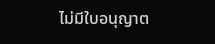ไม่มีใบอนุญาต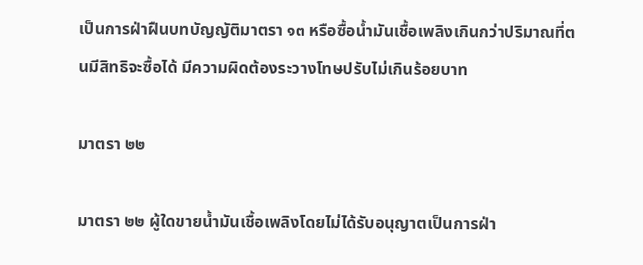เป็นการฝ่าฝืนบทบัญญัติมาตรา ๑๓ หรือซื้อน้ำมันเชื้อเพลิงเกินกว่าปริมาณที่ตนมีสิทธิจะซื้อได้ มีความผิดต้องระวางโทษปรับไม่เกินร้อยบาท

มาตรา ๒๒

มาตรา ๒๒ ผู้ใดขายน้ำมันเชื้อเพลิงโดยไม่ได้รับอนุญาตเป็นการฝ่า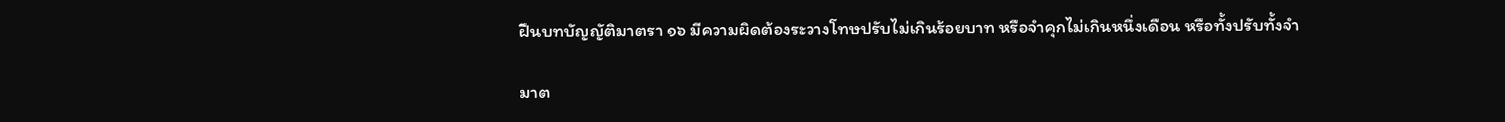ฝืนบทบัญญัติมาตรา ๑๖ มีความผิดต้องระวางโทษปรับไม่เกินร้อยบาท หรือจำคุกไม่เกินหนึ่งเดือน หรือทั้งปรับทั้งจำ

มาต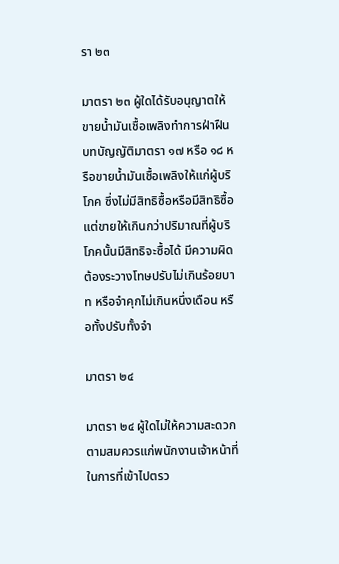รา ๒๓

มาตรา ๒๓ ผู้ใดได้รับอนุญาตให้ขายน้ำมันเชื้อเพลิงทำการฝ่าฝืนบทบัญญัติมาตรา ๑๗ หรือ ๑๘ หรือขายน้ำมันเชื้อเพลิงให้แก่ผู้บริโภค ซึ่งไม่มีสิทธิซื้อหรือมีสิทธิซื้อ แต่ขายให้เกินกว่าปริมาณที่ผู้บริโภคนั้นมีสิทธิจะซื้อได้ มีความผิดต้องระวางโทษปรับไม่เกินร้อยบาท หรือจำคุกไม่เกินหนึ่งเดือน หรือทั้งปรับทั้งจำ

มาตรา ๒๔

มาตรา ๒๔ ผู้ใดไม่ให้ความสะดวกตามสมควรแก่พนักงานเจ้าหน้าที่ในการที่เข้าไปตรว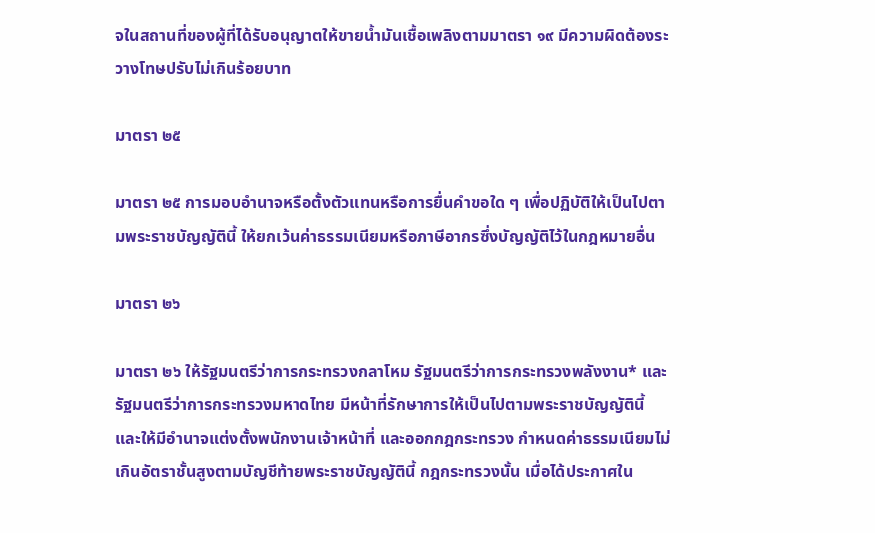จในสถานที่ของผู้ที่ได้รับอนุญาตให้ขายน้ำมันเชื้อเพลิงตามมาตรา ๑๙ มีความผิดต้องระวางโทษปรับไม่เกินร้อยบาท

มาตรา ๒๕

มาตรา ๒๕ การมอบอำนาจหรือตั้งตัวแทนหรือการยื่นคำขอใด ๆ เพื่อปฏิบัติให้เป็นไปตามพระราชบัญญัตินี้ ให้ยกเว้นค่าธรรมเนียมหรือภาษีอากรซึ่งบัญญัติไว้ในกฎหมายอื่น

มาตรา ๒๖

มาตรา ๒๖ ให้รัฐมนตรีว่าการกระทรวงกลาโหม รัฐมนตรีว่าการกระทรวงพลังงาน* และรัฐมนตรีว่าการกระทรวงมหาดไทย มีหน้าที่รักษาการให้เป็นไปตามพระราชบัญญัตินี้ และให้มีอำนาจแต่งตั้งพนักงานเจ้าหน้าที่ และออกกฎกระทรวง กำหนดค่าธรรมเนียมไม่เกินอัตราชั้นสูงตามบัญชีท้ายพระราชบัญญัตินี้ กฎกระทรวงนั้น เมื่อได้ประกาศใน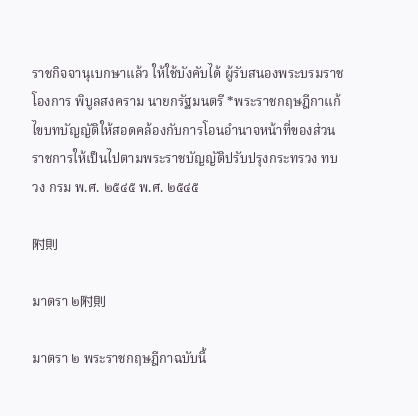ราชกิจจานุเบกษาแล้ว ให้ใช้บังคับได้ ผู้รับสนองพระบรมราชโองการ พิบูลสงคราม นายกรัฐมนตรี *พระราชกฤษฎีกาแก้ไขบทบัญญัติให้สอดคล้องกับการโอนอำนาจหน้าที่ของส่วนราชการให้เป็นไปตามพระราชบัญญัติปรับปรุงกระทรวง ทบวง กรม พ.ศ. ๒๕๔๕ พ.ศ. ๒๕๔๕

附則

มาตรา ๒附則

มาตรา ๒ พระราชกฤษฎีกาฉบับนี้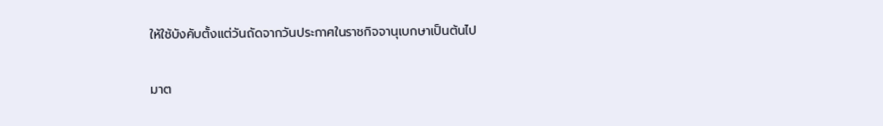ให้ใช้บังคับตั้งแต่วันถัดจากวันประกาศในราชกิจจานุเบกษาเป็นต้นไป

มาต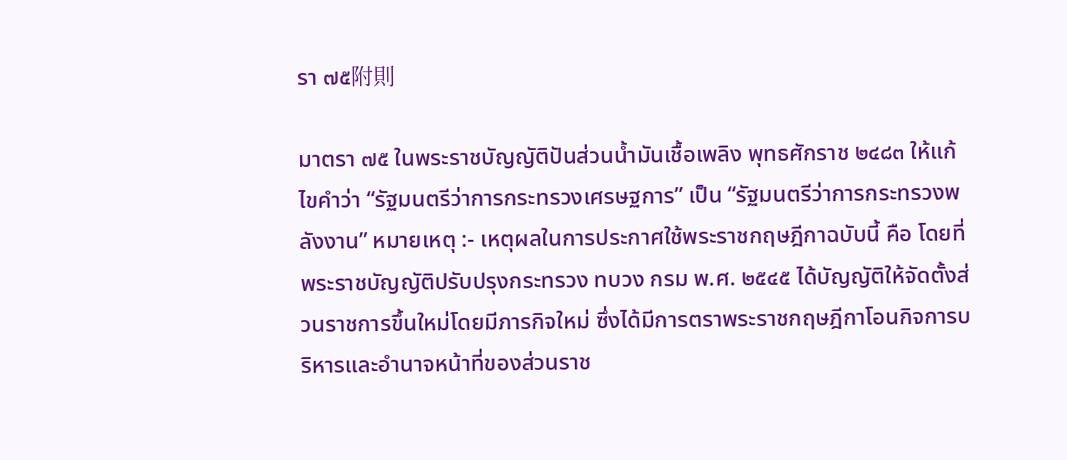รา ๗๕附則

มาตรา ๗๕ ในพระราชบัญญัติปันส่วนน้ำมันเชื้อเพลิง พุทธศักราช ๒๔๘๓ ให้แก้ไขคำว่า “รัฐมนตรีว่าการกระทรวงเศรษฐการ” เป็น “รัฐมนตรีว่าการกระทรวงพลังงาน” หมายเหตุ :- เหตุผลในการประกาศใช้พระราชกฤษฎีกาฉบับนี้ คือ โดยที่พระราชบัญญัติปรับปรุงกระทรวง ทบวง กรม พ.ศ. ๒๕๔๕ ได้บัญญัติให้จัดตั้งส่วนราชการขึ้นใหม่โดยมีภารกิจใหม่ ซึ่งได้มีการตราพระราชกฤษฎีกาโอนกิจการบริหารและอำนาจหน้าที่ของส่วนราช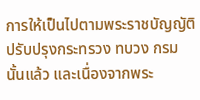การให้เป็นไปตามพระราชบัญญัติปรับปรุงกระทรวง ทบวง กรม นั้นแล้ว และเนื่องจากพระ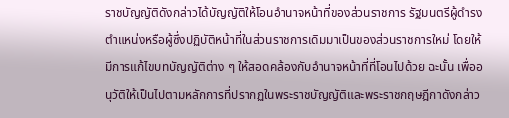ราชบัญญัติดังกล่าวได้บัญญัติให้โอนอำนาจหน้าที่ของส่วนราชการ รัฐมนตรีผู้ดำรงตำแหน่งหรือผู้ซึ่งปฏิบัติหน้าที่ในส่วนราชการเดิมมาเป็นของส่วนราชการใหม่ โดยให้มีการแก้ไขบทบัญญัติต่าง ๆ ให้สอดคล้องกับอำนาจหน้าที่ที่โอนไปด้วย ฉะนั้น เพื่ออนุวัติให้เป็นไปตามหลักการที่ปรากฏในพระราชบัญญัติและพระราชกฤษฎีกาดังกล่าว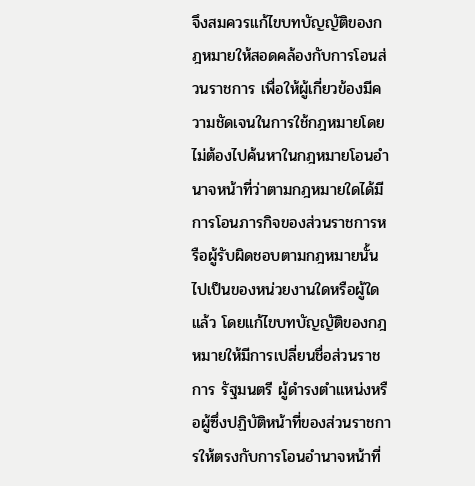จึงสมควรแก้ไขบทบัญญัติของกฎหมายให้สอดคล้องกับการโอนส่วนราชการ เพื่อให้ผู้เกี่ยวข้องมีความชัดเจนในการใช้กฎหมายโดยไม่ต้องไปค้นหาในกฎหมายโอนอำนาจหน้าที่ว่าตามกฎหมายใดได้มีการโอนภารกิจของส่วนราชการหรือผู้รับผิดชอบตามกฎหมายนั้นไปเป็นของหน่วยงานใดหรือผู้ใดแล้ว โดยแก้ไขบทบัญญัติของกฎหมายให้มีการเปลี่ยนชื่อส่วนราชการ รัฐมนตรี ผู้ดำรงตำแหน่งหรือผู้ซึ่งปฏิบัติหน้าที่ของส่วนราชการให้ตรงกับการโอนอำนาจหน้าที่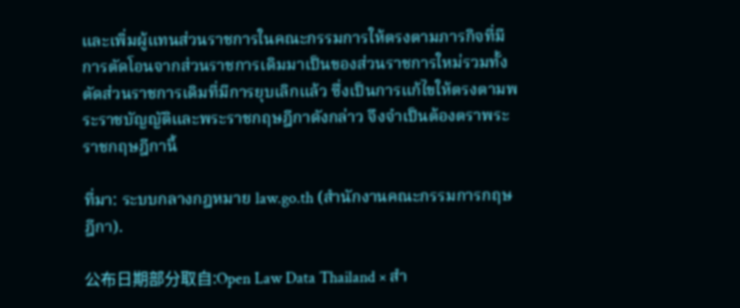และเพิ่มผู้แทนส่วนราชการในคณะกรรมการให้ตรงตามภารกิจที่มีการตัดโอนจากส่วนราชการเดิมมาเป็นของส่วนราชการใหม่รวมทั้งตัดส่วนราชการเดิมที่มีการยุบเลิกแล้ว ซึ่งเป็นการแก้ไขให้ตรงตามพระราชบัญญัติและพระราชกฤษฎีกาดังกล่าว จึงจำเป็นต้องตราพระราชกฤษฎีกานี้

ที่มา: ระบบกลางกฎหมาย law.go.th (สำนักงานคณะกรรมการกฤษฎีกา).

公布日期部分取自:Open Law Data Thailand × สำ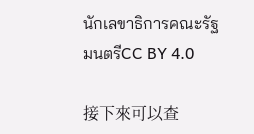นักเลขาธิการคณะรัฐมนตรีCC BY 4.0

接下來可以查